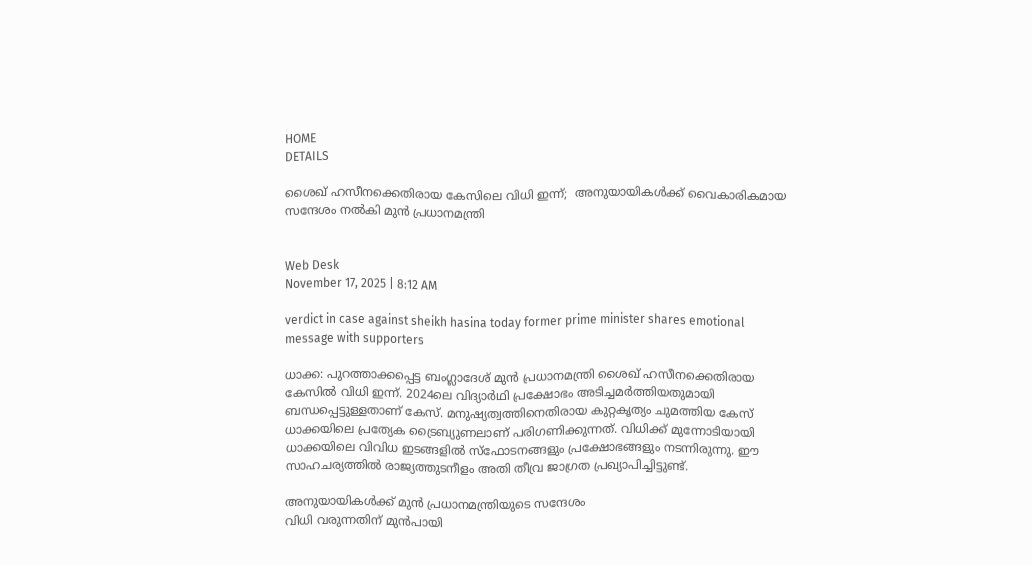HOME
DETAILS

ശൈഖ് ഹസീനക്കെതിരായ കേസിലെ വിധി ഇന്ന്;  അനുയായികള്‍ക്ക് വൈകാരികമായ സന്ദേശം നല്‍കി മുന്‍ പ്രധാനമന്ത്രി


Web Desk
November 17, 2025 | 8:12 AM

verdict in case against sheikh hasina today former prime minister shares emotional message with supporters

ധാക്ക: പുറത്താക്കപ്പെട്ട ബംഗ്ലാദേശ് മുന്‍ പ്രധാനമന്ത്രി ശൈഖ് ഹസീനക്കെതിരായ കേസില്‍ വിധി ഇന്ന്. 2024ലെ വിദ്യാര്‍ഥി പ്രക്ഷോഭം അടിച്ചമര്‍ത്തിയതുമായി ബന്ധപ്പെട്ടുള്ളതാണ് കേസ്. മനുഷ്യത്വത്തിനെതിരായ കുറ്റകൃത്യം ചുമത്തിയ കേസ് ധാക്കയിലെ പ്രത്യേക ട്രൈബ്യുണലാണ് പരിഗണിക്കുന്നത്. വിധിക്ക് മുന്നോടിയായി ധാക്കയിലെ വിവിധ ഇടങ്ങളില്‍ സ്‌ഫോടനങ്ങളും പ്രക്ഷോഭങ്ങളും നടന്നിരുന്നു. ഈ സാഹചര്യത്തില്‍ രാജ്യത്തുടനീളം അതി തീവ്ര ജാഗ്രത പ്രഖ്യാപിച്ചിട്ടുണ്ട്.

അനുയായികള്‍ക്ക് മുന്‍ പ്രധാനമന്ത്രിയുടെ സന്ദേശം
വിധി വരുന്നതിന് മുന്‍പായി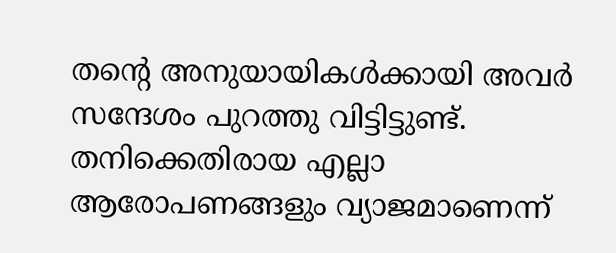തന്റെ അനുയായികള്‍ക്കായി അവര്‍ സന്ദേശം പുറത്തു വിട്ടിട്ടുണ്ട്. തനിക്കെതിരായ എല്ലാ ആരോപണങ്ങളും വ്യാജമാണെന്ന്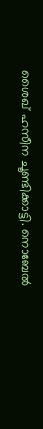ശൈഖ് ഹസീന ചൂണ്ടിക്കാട്ടി. നൊബേല്‍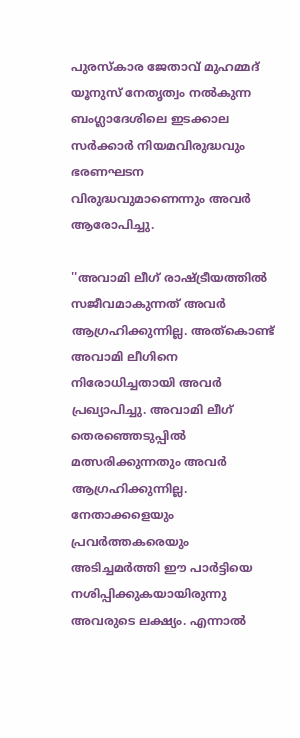പുരസ്‌കാര ജേതാവ് മുഹമ്മദ് യൂനുസ് നേതൃത്വം നല്‍കുന്ന ബംഗ്ലാദേശിലെ ഇടക്കാല സര്‍ക്കാര്‍ നിയമവിരുദ്ധവും ഭരണഘടന വിരുദ്ധവുമാണെന്നും അവര്‍ ആരോപിച്ചു.

''അവാമി ലീഗ് രാഷ്ട്രീയത്തില്‍ സജീവമാകുന്നത് അവര്‍ ആഗ്രഹിക്കുന്നില്ല. അത്‌കൊണ്ട് അവാമി ലീഗിനെ നിരോധിച്ചതായി അവര്‍ പ്രഖ്യാപിച്ചു. അവാമി ലീഗ് തെരഞ്ഞെടുപ്പില്‍ മത്സരിക്കുന്നതും അവര്‍ ആഗ്രഹിക്കുന്നില്ല. നേതാക്കളെയും പ്രവര്‍ത്തകരെയും അടിച്ചമര്‍ത്തി ഈ പാര്‍ട്ടിയെ നശിപ്പിക്കുകയായിരുന്നു അവരുടെ ലക്ഷ്യം. എന്നാല്‍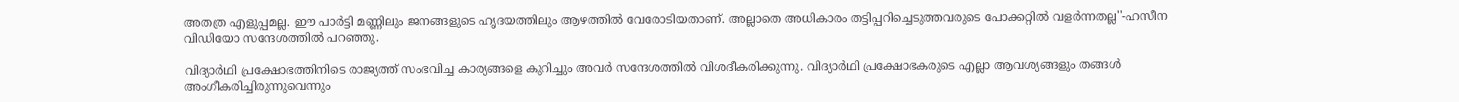അതത്ര എളുപ്പമല്ല. ഈ പാര്‍ട്ടി മണ്ണിലും ജനങ്ങളുടെ ഹൃദയത്തിലും ആഴത്തില്‍ വേരോടിയതാണ്. അല്ലാതെ അധികാരം തട്ടിപ്പറിച്ചെടുത്തവരുടെ പോക്കറ്റില്‍ വളര്‍ന്നതല്ല''-ഹസീന വിഡിയോ സന്ദേശത്തില്‍ പറഞ്ഞു.

വിദ്യാര്‍ഥി പ്രക്ഷോഭത്തിനിടെ രാജ്യത്ത് സംഭവിച്ച കാര്യങ്ങളെ കുറിച്ചും അവര്‍ സന്ദേശത്തില്‍ വിശദീകരിക്കുന്നു. വിദ്യാര്‍ഥി പ്രക്ഷോഭകരുടെ എല്ലാ ആവശ്യങ്ങളും തങ്ങള്‍ അംഗീകരിച്ചിരുന്നുവെന്നും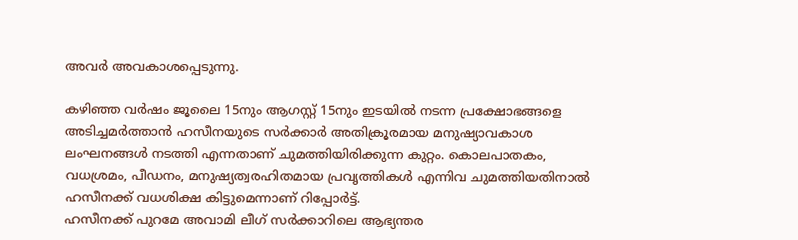അവര്‍ അവകാശപ്പെടുന്നു.

കഴിഞ്ഞ വര്‍ഷം ജൂലൈ 15നും ആഗസ്റ്റ് 15നും ഇടയില്‍ നടന്ന പ്രക്ഷോഭങ്ങളെ അടിച്ചമര്‍ത്താന്‍ ഹസീനയുടെ സര്‍ക്കാര്‍ അതിക്രൂരമായ മനുഷ്യാവകാശ ലംഘനങ്ങള്‍ നടത്തി എന്നതാണ് ചുമത്തിയിരിക്കുന്ന കുറ്റം. കൊലപാതകം, വധശ്രമം, പീഡനം, മനുഷ്യത്വരഹിതമായ പ്രവൃത്തികള്‍ എന്നിവ ചുമത്തിയതിനാല്‍ ഹസീനക്ക് വധശിക്ഷ കിട്ടുമെന്നാണ് റിപ്പോര്‍ട്ട്.
ഹസീനക്ക് പുറമേ അവാമി ലീഗ് സര്‍ക്കാറിലെ ആഭ്യന്തര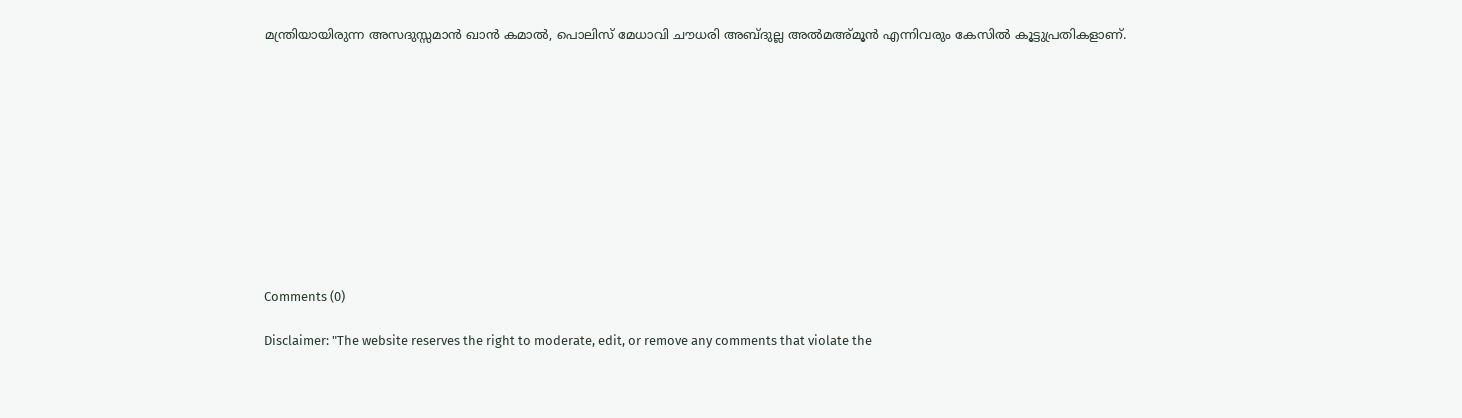മന്ത്രിയായിരുന്ന അസദുസ്സമാന്‍ ഖാന്‍ കമാല്‍, പൊലിസ് മേധാവി ചൗധരി അബ്ദുല്ല അല്‍മഅ്മൂന്‍ എന്നിവരും കേസില്‍ കൂട്ടുപ്രതികളാണ്.











Comments (0)

Disclaimer: "The website reserves the right to moderate, edit, or remove any comments that violate the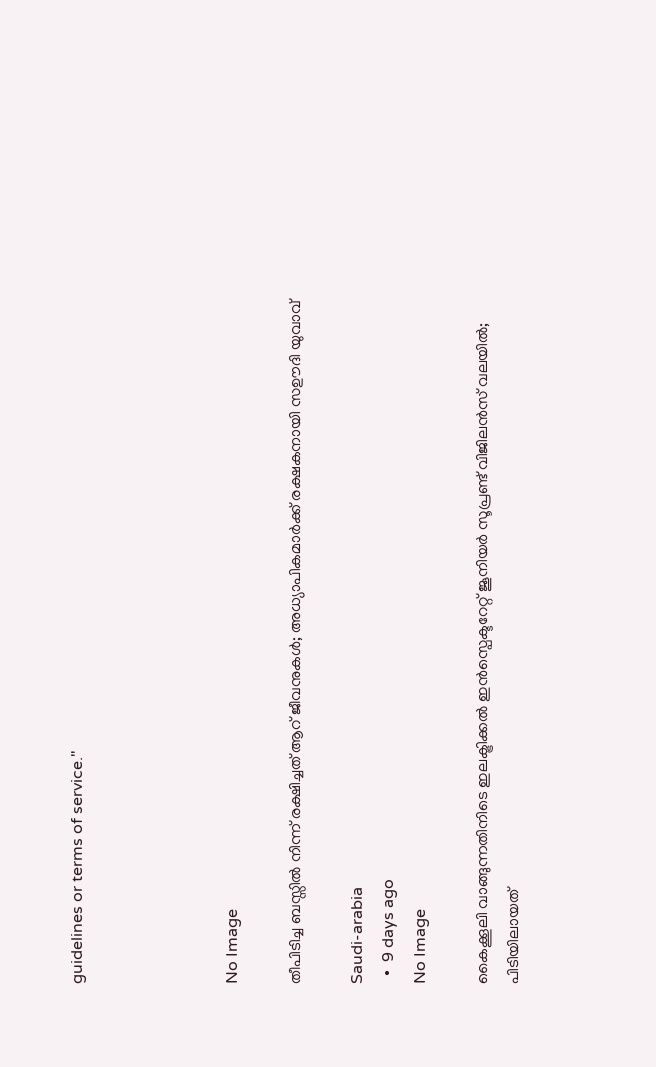guidelines or terms of service."




No Image

തീപിടിച്ച ബസ്സിൽ നിന്ന് രക്ഷിച്ചത് ആറ് ജീവനുകൾ; അധ്യാപികമാർക്ക് രക്ഷകനായി സഊദി യുവാവ്

Saudi-arabia
  •  9 days ago
No Image

കൈക്കൂലി വാങ്ങുന്നതിനിടെ ഇലക്ട്രിക്കല്‍ ഇൻസ്പെക്ടറേറ്റ് ജൂനിയർ സൂപ്രണ്ട് വിജിലൻസ് വലയിൽ; പിടിയിലായത്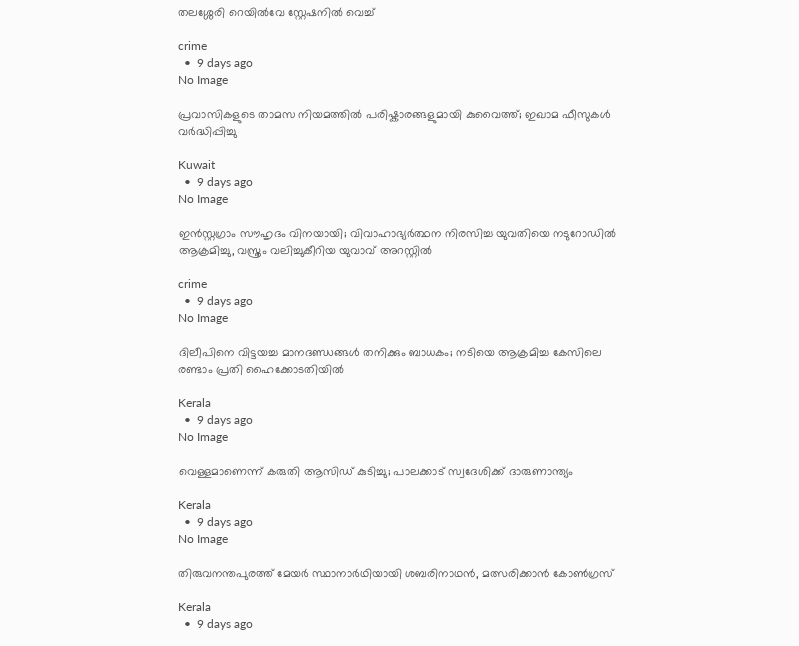തലശ്ശേരി റെയിൽവേ സ്റ്റേഷനിൽ വെച്ച്

crime
  •  9 days ago
No Image

പ്രവാസികളുടെ താമസ നിയമത്തിൽ പരിഷ്കാരങ്ങളുമായി കുവൈത്ത്; ഇഖാമ ഫീസുകൾ വർദ്ധിപ്പിച്ചു

Kuwait
  •  9 days ago
No Image

ഇൻസ്റ്റഗ്രാം സൗഹൃദം വിനയായി; വിവാഹാഭ്യർത്ഥന നിരസിച്ച യുവതിയെ നടുറോഡിൽ ആക്രമിച്ചു, വസ്ത്രം വലിച്ചുകീറിയ യുവാവ് അറസ്റ്റിൽ

crime
  •  9 days ago
No Image

ദിലീപിനെ വിട്ടയച്ച മാനദണ്ഡങ്ങള്‍ തനിക്കും ബാധകം; നടിയെ ആക്രമിച്ച കേസിലെ രണ്ടാം പ്രതി ഹൈക്കോടതിയില്‍

Kerala
  •  9 days ago
No Image

വെള്ളമാണെന്ന് കരുതി ആസിഡ് കുടിച്ചു; പാലക്കാട് സ്വദേശിക്ക് ദാരുണാന്ത്യം

Kerala
  •  9 days ago
No Image

തിരുവനന്തപുരത്ത് മേയര്‍ സ്ഥാനാര്‍ഥിയായി ശബരിനാഥന്‍, മത്സരിക്കാന്‍ കോണ്‍ഗ്രസ്

Kerala
  •  9 days ago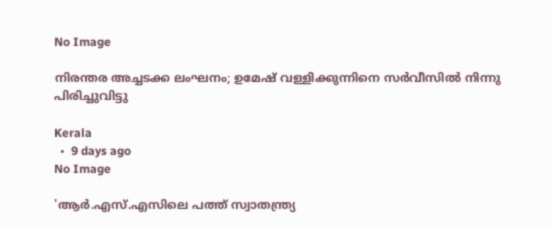No Image

നിരന്തര അച്ചടക്ക ലംഘനം; ഉമേഷ് വള്ളിക്കുന്നിനെ സര്‍വീസില്‍ നിന്നു പിരിച്ചുവിട്ടു

Kerala
  •  9 days ago
No Image

'ആര്‍.എസ്.എസിലെ പത്ത് സ്വാതന്ത്ര്യ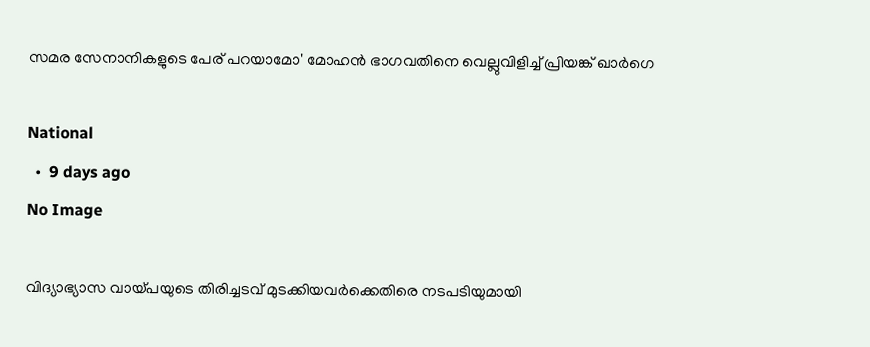സമര സേനാനികളുടെ പേര് പറയാമോ' മോഹന്‍ ഭാഗവതിനെ വെല്ലുവിളിച്ച് പ്രിയങ്ക് ഖാര്‍ഗെ

National
  •  9 days ago
No Image

വിദ്യാഭ്യാസ വായ്പയുടെ തിരിച്ചടവ് മുടക്കിയവര്‍ക്കെതിരെ നടപടിയുമായി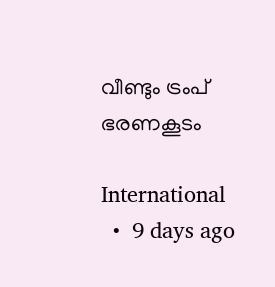വീണ്ടും ട്രംപ്  ഭരണകൂടം

International
  •  9 days ago